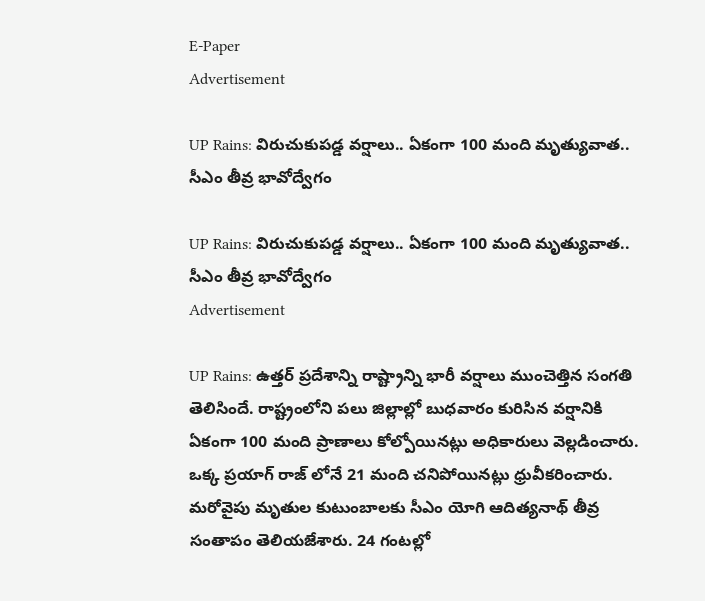E-Paper
Advertisement

UP Rains: విరుచుకుపడ్డ వర్షాలు.. ఏకంగా 100 మంది మృత్యువాత.. సీఎం తీవ్ర భావోద్వేగం

UP Rains: విరుచుకుపడ్డ వర్షాలు.. ఏకంగా 100 మంది మృత్యువాత.. సీఎం తీవ్ర భావోద్వేగం
Advertisement

UP Rains: ఉత్తర్ ప్రదేశాన్ని రాష్ట్రాన్ని భారీ వర్షాలు ముంచెత్తిన సంగతి తెలిసిందే. రాష్ట్రంలోని పలు జిల్లాల్లో బుధవారం కురిసిన వర్షానికి ఏకంగా 100 మంది ప్రాణాలు కోల్పోయినట్లు అధికారులు వెల్లడించారు. ఒక్క ప్రయాగ్ రాజ్ లోనే 21 మంది చనిపోయినట్లు ధ్రువీకరించారు. మరోవైపు మృతుల కుటుంబాలకు సీఎం యోగి ఆదిత్యనాథ్ తీవ్ర సంతాపం తెలియజేశారు. 24 గంటల్లో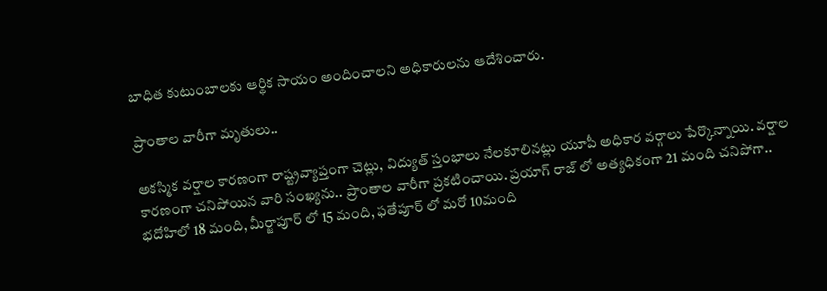బాధిత కుటుంబాలకు ఆర్థిక సాయం అందించాలని అధికారులను ఆదేశించారు.

ప్రాంతాల వారీగా మృతులు..

అకస్మిక వర్షాల కారణంగా రాష్ట్రవ్యాప్తంగా చెట్లు, విద్యుత్ స్తంభాలు నేలకూలినట్లు యూపీ అధికార వర్గాలు పేర్కొన్నాయి. వర్షాల కారణంగా చనిపోయిన వారి సంఖ్యను.. ప్రాంతాల వారీగా ప్రకటించాయి. ప్రయాగ్ రాజ్ లో అత్యధికంగా 21 మంది చనిపోగా.. భదోహిలో 18 మంది, మీర్జాపూర్ లో 15 మంది, ఫతేపూర్ లో మరో 10మంది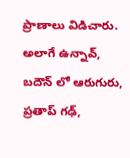ప్రాణాలు విడిచారు. అలాగే ఉన్నావ్, బదౌన్ లో ఆరుగురు, ప్రతాప్ గఢ్,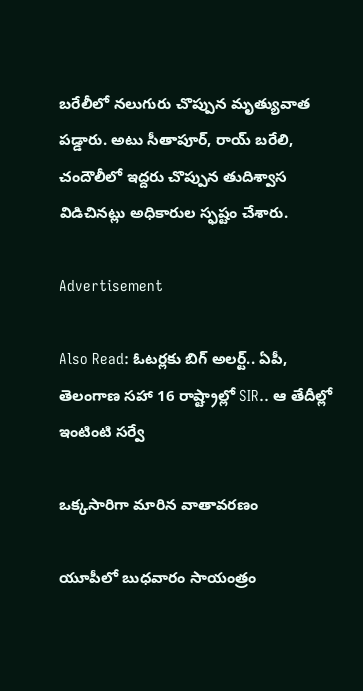బరేలీలో నలుగురు చొప్పున మృత్యువాత పడ్డారు. అటు సీతాపూర్, రాయ్ బరేలి, చందౌలీలో ఇద్దరు చొప్పున తుదిశ్వాస విడిచినట్లు అధికారుల స్ఫష్టం చేశారు.

Advertisement

Also Read: ఓటర్లకు బిగ్ అలర్ట్.. ఏపీ, తెలంగాణ సహా 16 రాష్ట్రాల్లో SIR.. ఆ తేదీల్లో ఇంటింటి సర్వే

ఒక్కసారిగా మారిన వాతావరణం

యూపీలో బుధవారం సాయంత్రం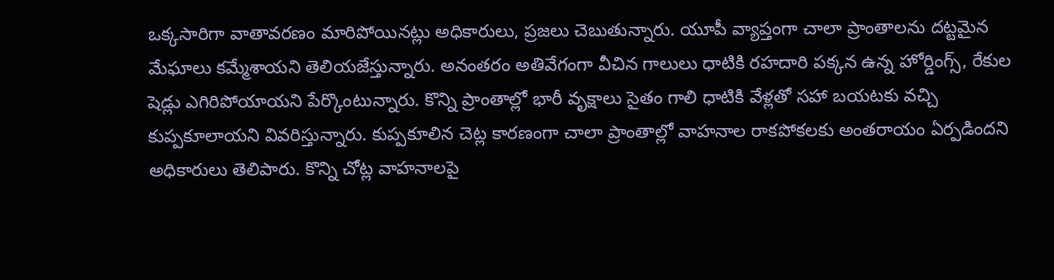ఒక్కసారిగా వాతావరణం మారిపోయినట్లు అధికారులు, ప్రజలు చెబుతున్నారు. యూపీ వ్యాప్తంగా చాలా ప్రాంతాలను దట్టమైన మేఘాలు కమ్మేశాయని తెలియజేస్తున్నారు. అనంతరం అతివేగంగా వీచిన గాలులు ధాటికి రహదారి పక్కన ఉన్న హోర్డింగ్స్, రేకుల షెడ్లు ఎగిరిపోయాయని పేర్కొంటున్నారు. కొన్ని ప్రాంతాల్లో భారీ వృక్షాలు సైతం గాలి ధాటికి వేళ్లతో సహా బయటకు వచ్చి కుప్పకూలాయని వివరిస్తున్నారు. కుప్పకూలిన చెట్ల కారణంగా చాలా ప్రాంతాల్లో వాహనాల రాకపోకలకు అంతరాయం ఏర్పడిందని అధికారులు తెలిపారు. కొన్ని చోట్ల వాహనాలపై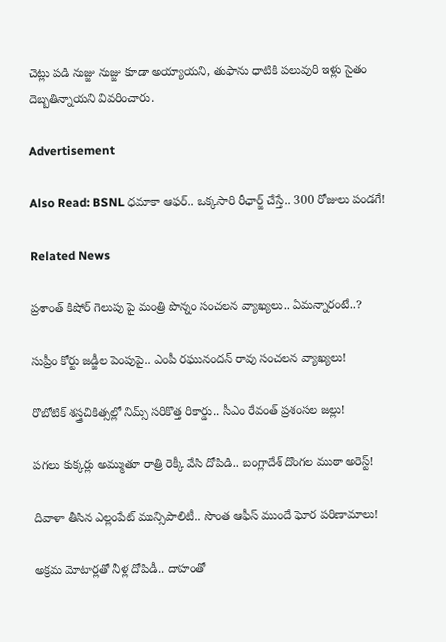చెట్లు పడి నుజ్జు నుజ్జు కూడా అయ్యాయని, తుఫాను ధాటికి పలువురి ఇళ్లు సైతం దెబ్బతిన్నాయని వివరించారు.

Advertisement

Also Read: BSNL ధమాకా ఆఫర్.. ఒక్కసారి రీఛార్జ్ చేస్తే.. 300 రోజులు పండగే!

Related News

ప్రశాంత్ కిషోర్ గెలుపు పై మంత్రి పొన్నం సంచలన వ్యాఖ్యలు.. ఏమన్నారంటే..?

సుప్రీం కోర్టు జడ్జీల పెంపుపై.. ఎంపీ రఘునందన్ రావు సంచలన వ్యాఖ్యలు!

రొబోటిక్ శస్త్రచికిత్సల్లో నిమ్స్ సరికొత్త రికార్డు.. సీఎం రేవంత్ ప్రశంసల జల్లు!

పగలు కుక్కర్లు అమ్ముతూ రాత్రి రెక్కీ వేసి దోపిడి.. బంగ్లాదేశ్ దొంగల ముఠా అరెస్ట్!

దివాళా తీసిన ఎల్లంపేట్ మున్సిపాలిటీ.. సొంత ఆఫీస్ ముందే ఘోర పరిణామాలు!

అక్రమ మోటార్లతో నీళ్ల దోపిడీ.. దాహంతో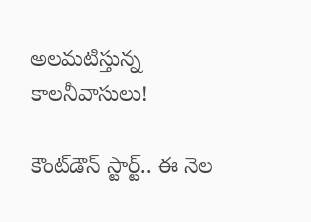అలమటిస్తున్న కాలనీవాసులు!

కౌంట్‌డౌన్ స్టార్ట్.. ఈ నెల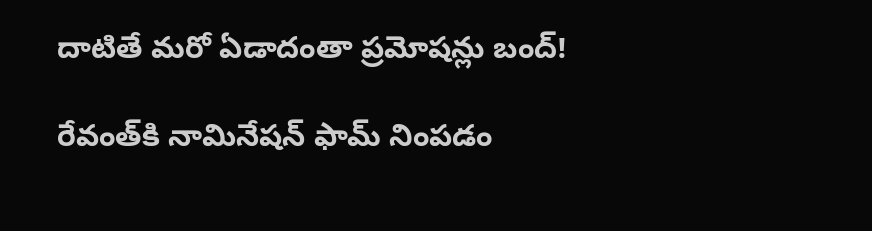దాటితే మరో ఏడాదంతా ప్రమోషన్లు బంద్!

రేవంత్‌కి నామినేషన్ ఫామ్ నింపడం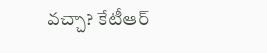వచ్చా? కేటీఆర్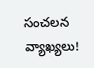సంచలన వ్యాఖ్యలు!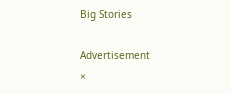Big Stories

Advertisement
×